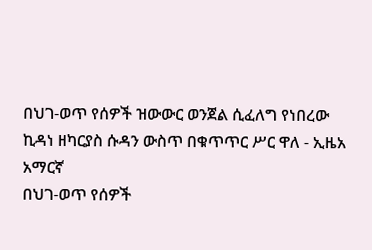በህገ-ወጥ የሰዎች ዝውውር ወንጀል ሲፈለግ የነበረው ኪዳነ ዘካርያስ ሱዳን ውስጥ በቁጥጥር ሥር ዋለ - ኢዜአ አማርኛ
በህገ-ወጥ የሰዎች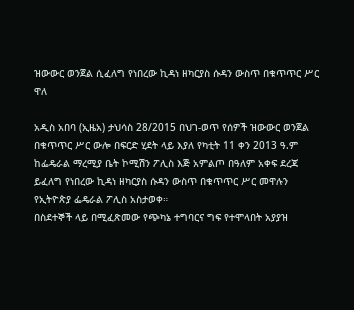ዝውውር ወንጀል ሲፈለግ የነበረው ኪዳነ ዘካርያስ ሱዳን ውስጥ በቁጥጥር ሥር ዋለ

አዲስ አበባ (ኢዜአ) ታህሳስ 28/2015 በህገ-ወጥ የሰዎች ዝውውር ወንጀል በቁጥጥር ሥር ውሎ በፍርድ ሂደት ላይ እያለ የካቲት 11 ቀን 2013 ዓ.ም ከፌዴራል ማረሚያ ቤት ኮሚሽን ፖሊስ እጅ አምልጦ በዓለም አቀፍ ደረጃ ይፈለግ የነበረው ኪዳነ ዘካርያስ ሱዳን ውስጥ በቁጥጥር ሥር መዋሉን የኢትዮጵያ ፌዴራል ፖሊስ አስታወቀ።
በስደተኞች ላይ በሚፈጽመው የጭካኔ ተግባርና ግፍ የተሞላበት አያያዝ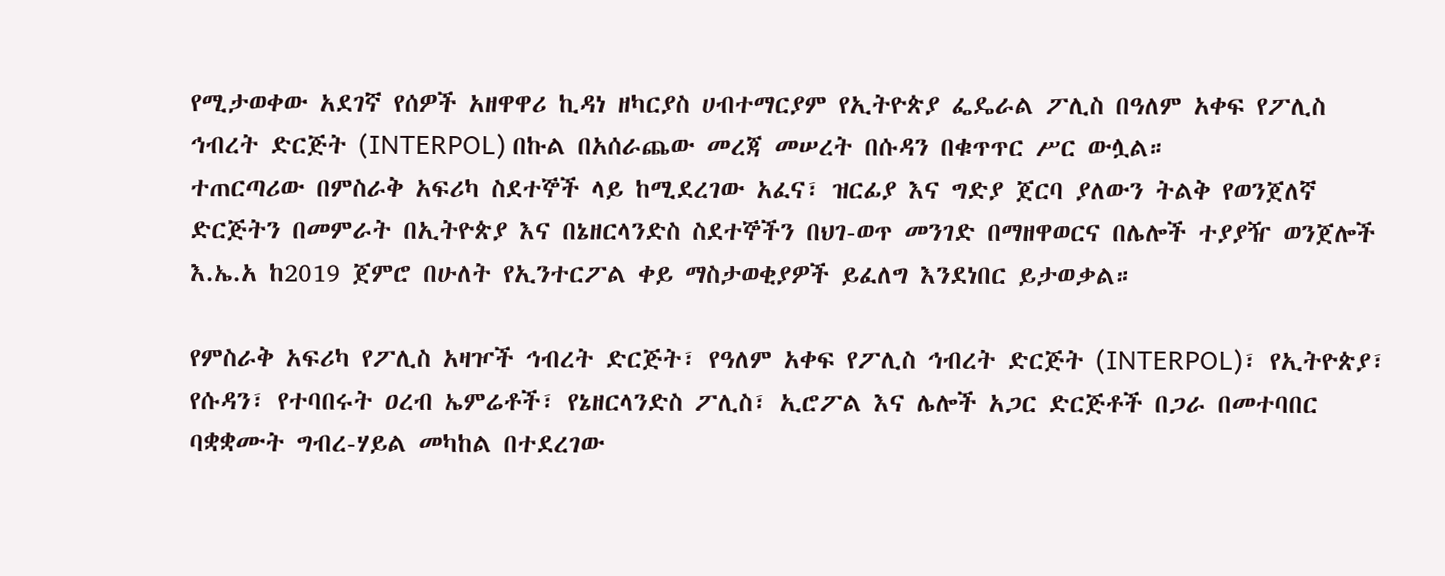የሚታወቀው አደገኛ የሰዎች አዘዋዋሪ ኪዳነ ዘካርያስ ሀብተማርያም የኢትዮጵያ ፌዴራል ፖሊስ በዓለም አቀፍ የፖሊስ ኅብረት ድርጅት (INTERPOL) በኩል በአሰራጨው መረጃ መሠረት በሱዳን በቁጥጥር ሥር ውሏል።
ተጠርጣሪው በምስራቅ አፍሪካ ስደተኞች ላይ ከሚደረገው አፈና፣ ዝርፊያ እና ግድያ ጀርባ ያለውን ትልቅ የወንጀለኛ ድርጅትን በመምራት በኢትዮጵያ እና በኔዘርላንድስ ስደተኞችን በህገ-ወጥ መንገድ በማዘዋወርና በሌሎች ተያያዥ ወንጀሎች እ.ኤ.አ ከ2019 ጀምሮ በሁለት የኢንተርፖል ቀይ ማስታወቂያዎች ይፈለግ እንደነበር ይታወቃል።

የምስራቅ አፍሪካ የፖሊስ አዛዦች ኅብረት ድርጅት፣ የዓለም አቀፍ የፖሊስ ኅብረት ድርጅት (INTERPOL)፣ የኢትዮጵያ፣ የሱዳን፣ የተባበሩት ዐረብ ኤምሬቶች፣ የኔዘርላንድስ ፖሊስ፣ ኢሮፖል እና ሌሎች አጋር ድርጅቶች በጋራ በመተባበር ባቋቋሙት ግብረ-ሃይል መካከል በተደረገው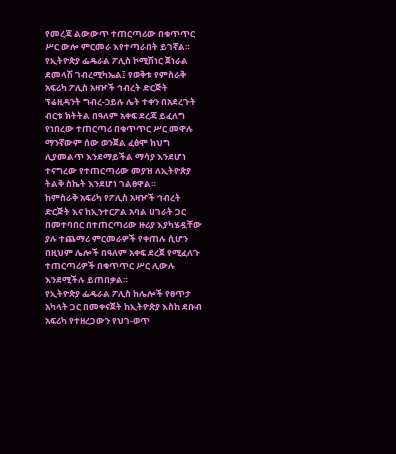የመረጃ ልውውጥ ተጠርጣሪው በቁጥጥር ሥር ውሎ ምርመራ እየተጣራበት ይገኛል።
የኢትዮጵያ ፌዴራል ፖሊስ ኮሚሽነር ጀነራል ደመላሽ ገብረሚካኤል፤ የወቅቱ የምስራቅ አፍሪካ ፖሊስ አዛዦች ኅብረት ድርጅት ፕሬዚዳንት ግብረ-ኃይሉ ሌት ተቀን በአደረጉት ብርቱ ክትትል በዓለም አቀፍ ደረጃ ይፈለግ የነበረው ተጠርጣሪ በቁጥጥር ሥር መዋሉ ማንኛውም ሰው ወንጀል ፈፅሞ ከህግ ሊያመልጥ እንደማይችል ማሳያ እንደሆነ ተናግረው የተጠርጣሪው መያዝ ለኢትዮጵያ ትልቅ ስኬት እንደሆነ ገልፀዋል።
ከምስራቅ አፍሪካ የፖሊስ አዛዦች ኅብረት ድርጅት እና ከኢንተርፖል አባል ሀገራት ጋር በመተባበር በተጠርጣሪው ዙሪያ እያካሄዷቸው ያሉ ተጨማሪ ምርመራዎች የቀጠሉ ሲሆን በዚህም ሌሎች በዓለም አቀፍ ደረጀ የሚፈለጉ ተጠርጣሪዎች በቁጥጥር ሥር ሊውሉ እንደሚችሉ ይጠበቃል።
የኢትዮጵያ ፌዴራል ፖሊስ ከሌሎች የፀጥታ አካላት ጋር በመቀናጀት ከኢትዮጵያ እስከ ደቡብ አፍሪካ የተዘረጋውን የህገ-ወጥ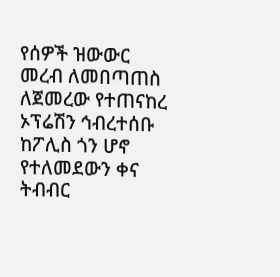የሰዎች ዝውውር መረብ ለመበጣጠስ ለጀመረው የተጠናከረ ኦፕሬሽን ኅብረተሰቡ ከፖሊስ ጎን ሆኖ የተለመደውን ቀና ትብብር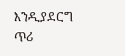እንዲያደርግ ጥሪ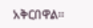አቅርበዋል።